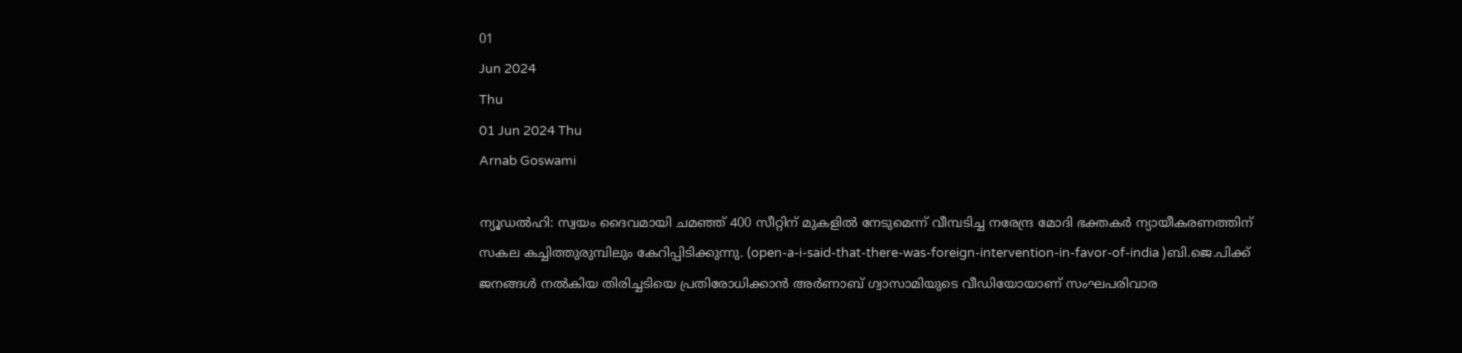01
Jun 2024
Thu
01 Jun 2024 Thu
Arnab Goswami

ന്യൂഡല്‍ഹി: സ്വയം ദൈവമായി ചമഞ്ഞ് 400 സീറ്റിന് മുകളില്‍ നേടുമെന്ന് വീമ്പടിച്ച നരേന്ദ്ര മോദി ഭക്തകര്‍ ന്യായീകരണത്തിന് സകല കച്ചിത്തുരുമ്പിലും കേറിപ്പിടിക്കുന്നു. (open-a-i-said-that-there-was-foreign-intervention-in-favor-of-india )ബി.ജെ.പിക്ക് ജനങ്ങള്‍ നല്‍കിയ തിരിച്ചടിയെ പ്രതിരോധിക്കാന്‍ അര്‍ണാബ് ഗ്വാസാമിയുടെ വീഡിയോയാണ് സംഘപരിവാര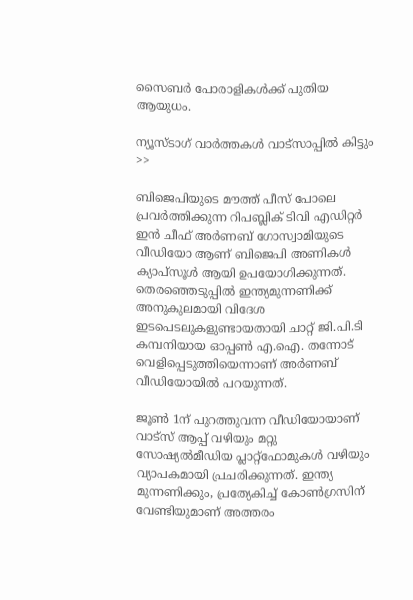സൈബര്‍ പോരാളികള്‍ക്ക് പുതിയ ആയുധം.

ന്യൂസ്ടാഗ് വാര്‍ത്തകള്‍ വാട്‌സാപ്പില്‍ കിട്ടും >>

ബിജെപിയുടെ മൗത്ത് പീസ് പോലെ പ്രവര്‍ത്തിക്കുന്ന റിപബ്ലിക് ടിവി എഡിറ്റര്‍ ഇന്‍ ചീഫ് അര്‍ണബ് ഗോസ്വാമിയുടെ വീഡിയോ ആണ് ബിജെപി അണികള്‍ ക്യാപ്‌സൂള്‍ ആയി ഉപയോഗിക്കുന്നത്. തെരഞ്ഞെടുപ്പില്‍ ഇന്ത്യമുന്നണിക്ക് അനുകുലമായി വിദേശ ഇടപെടലുകളുണ്ടായതായി ചാറ്റ് ജി.പി.ടി കമ്പനിയായ ഓപ്പണ്‍ എ.ഐ. തന്നോട് വെളിപ്പെടുത്തിയെന്നാണ് അര്‍ണബ് വീഡിയോയില്‍ പറയുന്നത്.

ജൂണ്‍ 1ന് പുറത്തുവന്ന വീഡിയോയാണ് വാട്സ് ആപ്പ് വഴിയും മറ്റു സോഷ്യല്‍മീഡിയ പ്ലാറ്റ്ഫോമുകള്‍ വഴിയും വ്യാപകമായി പ്രചരിക്കുന്നത്. ഇന്ത്യ മുന്നണിക്കും, പ്രത്യേകിച്ച് കോണ്‍ഗ്രസിന് വേണ്ടിയുമാണ് അത്തരം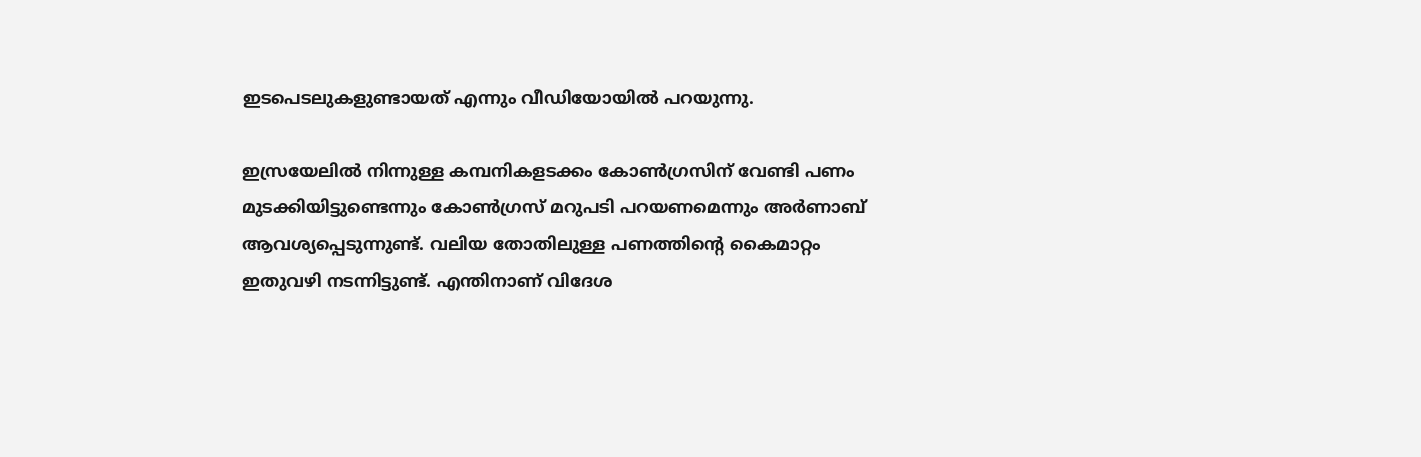ഇടപെടലുകളുണ്ടായത് എന്നും വീഡിയോയില്‍ പറയുന്നു.

ഇസ്രയേലില്‍ നിന്നുള്ള കമ്പനികളടക്കം കോണ്‍ഗ്രസിന് വേണ്ടി പണം മുടക്കിയിട്ടുണ്ടെന്നും കോണ്‍ഗ്രസ് മറുപടി പറയണമെന്നും അര്‍ണാബ് ആവശ്യപ്പെടുന്നുണ്ട്. വലിയ തോതിലുള്ള പണത്തിന്റെ കൈമാറ്റം ഇതുവഴി നടന്നിട്ടുണ്ട്. എന്തിനാണ് വിദേശ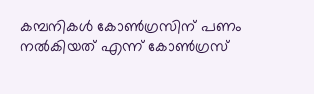കമ്പനികള്‍ കോണ്‍ഗ്രസിന് പണം നല്‍കിയത് എന്ന് കോണ്‍ഗ്രസ്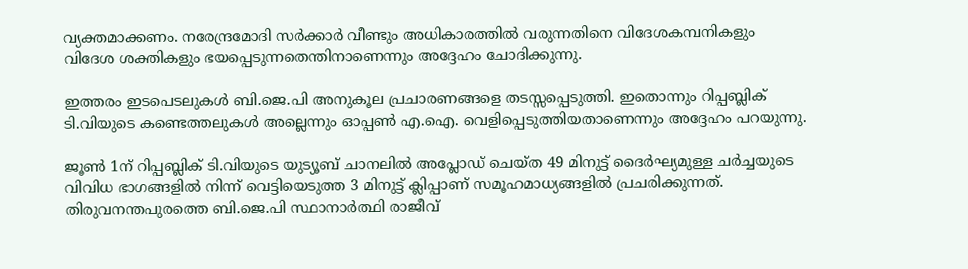വ്യക്തമാക്കണം. നരേന്ദ്രമോദി സര്‍ക്കാര്‍ വീണ്ടും അധികാരത്തില്‍ വരുന്നതിനെ വിദേശകമ്പനികളും വിദേശ ശക്തികളും ഭയപ്പെടുന്നതെന്തിനാണെന്നും അദ്ദേഹം ചോദിക്കുന്നു.

ഇത്തരം ഇടപെടലുകള്‍ ബി.ജെ.പി അനുകൂല പ്രചാരണങ്ങളെ തടസ്സപ്പെടുത്തി. ഇതൊന്നും റിപ്പബ്ലിക് ടി.വിയുടെ കണ്ടെത്തലുകള്‍ അല്ലെന്നും ഓപ്പണ്‍ എ.ഐ. വെളിപ്പെടുത്തിയതാണെന്നും അദ്ദേഹം പറയുന്നു.

ജൂണ്‍ 1ന് റിപ്പബ്ലിക് ടി.വിയുടെ യുട്യൂബ് ചാനലില്‍ അപ്ലോഡ് ചെയ്ത 49 മിനുട്ട് ദൈര്‍ഘ്യമുള്ള ചര്‍ച്ചയുടെ വിവിധ ഭാഗങ്ങളില്‍ നിന്ന് വെട്ടിയെടുത്ത 3 മിനുട്ട് ക്ലിപ്പാണ് സമൂഹമാധ്യങ്ങളില്‍ പ്രചരിക്കുന്നത്. തിരുവനന്തപുരത്തെ ബി.ജെ.പി സ്ഥാനാര്‍ത്ഥി രാജീവ്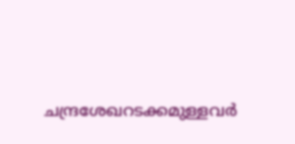ചന്ദ്രശേഖറടക്കമുള്ളവര്‍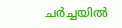ചര്‍ച്ചയില്‍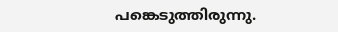പങ്കെടുത്തിരുന്നു.